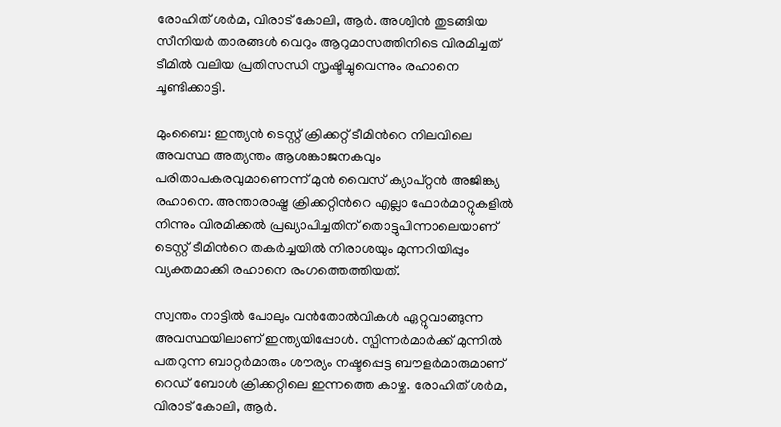രോഹിത് ശർമ, വിരാട് കോലി, ആർ. അശ്വിൻ തുടങ്ങിയ സീനിയർ താരങ്ങൾ വെറും ആറുമാസത്തിനിടെ വിരമിച്ചത് ടീമിൽ വലിയ പ്രതിസന്ധി സൃഷ്ടിച്ചുവെന്നും രഹാനെ ചൂണ്ടിക്കാട്ടി.

മുംബൈ: ഇന്ത്യൻ ടെസ്റ്റ് ക്രിക്കറ്റ് ടീമിന്‍റെ നിലവിലെ അവസ്ഥ അത്യന്തം ആശങ്കാജനകവും പരിതാപകരവുമാണെന്ന് മുൻ വൈസ് ക്യാപ്റ്റൻ അജിങ്ക്യ രഹാനെ. അന്താരാഷ്ട്ര ക്രിക്കറ്റിന്‍റെ എല്ലാ ഫോർമാറ്റുകളിൽ നിന്നും വിരമിക്കൽ പ്രഖ്യാപിച്ചതിന് തൊട്ടുപിന്നാലെയാണ് ടെസ്റ്റ് ടീമിന്‍റെ തകർച്ചയിൽ നിരാശയും മുന്നറിയിപ്പും വ്യക്തമാക്കി രഹാനെ രംഗത്തെത്തിയത്.

സ്വന്തം നാട്ടിൽ പോലും വൻതോൽവികൾ ഏറ്റുവാങ്ങുന്ന അവസ്ഥയിലാണ് ഇന്ത്യയിപ്പോൾ. സ്പിന്നർമാർക്ക് മുന്നിൽ പതറുന്ന ബാറ്റർമാരും ശൗര്യം നഷ്ടപ്പെട്ട ബൗളർമാരുമാണ് റെഡ് ബോൾ ക്രിക്കറ്റിലെ ഇന്നത്തെ കാഴ്ച. രോഹിത് ശർമ, വിരാട് കോലി, ആർ.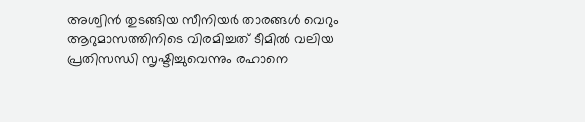അശ്വിൻ തുടങ്ങിയ സീനിയർ താരങ്ങൾ വെറും ആറുമാസത്തിനിടെ വിരമിച്ചത് ടീമിൽ വലിയ പ്രതിസന്ധി സൃഷ്ടിച്ചുവെന്നും രഹാനെ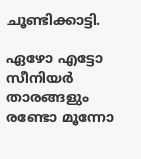ചൂണ്ടിക്കാട്ടി.

ഏഴോ എട്ടോ സീനിയർ താരങ്ങളും രണ്ടോ മൂന്നോ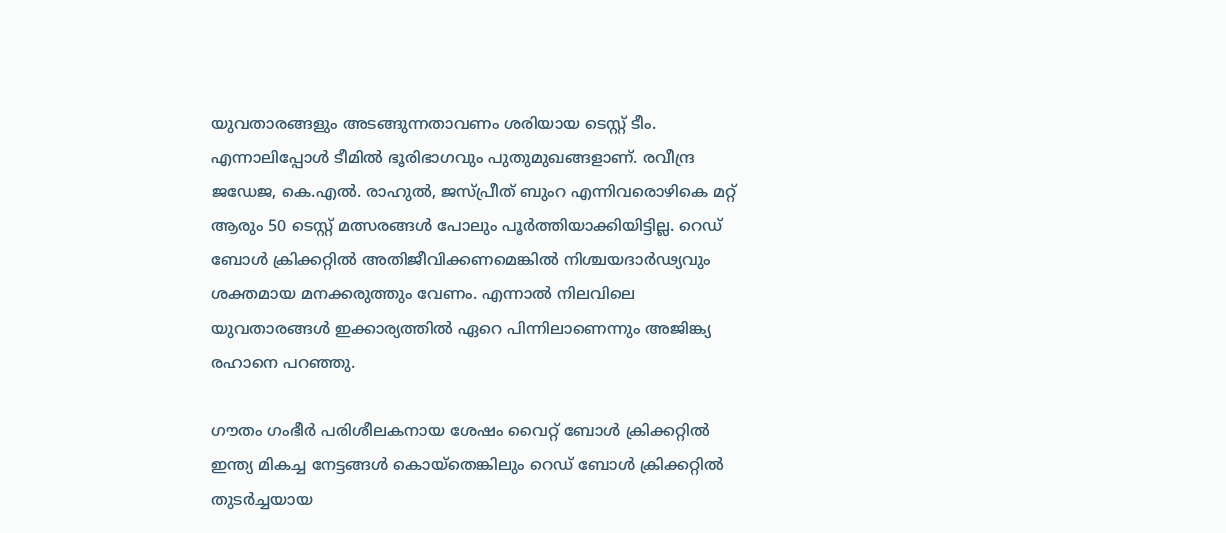യുവതാരങ്ങളും അടങ്ങുന്നതാവണം ശരിയായ ടെസ്റ്റ് ടീം. എന്നാലിപ്പോൾ ടീമിൽ ഭൂരിഭാഗവും പുതുമുഖങ്ങളാണ്. രവീന്ദ്ര ജഡേജ, കെ.എൽ. രാഹുൽ, ജസ്പ്രീത് ബുംറ എന്നിവരൊഴികെ മറ്റ് ആരും 50 ടെസ്റ്റ് മത്സരങ്ങൾ പോലും പൂർത്തിയാക്കിയിട്ടില്ല. റെഡ് ബോൾ ക്രിക്കറ്റിൽ അതിജീവിക്കണമെങ്കിൽ നിശ്ചയദാർഢ്യവും ശക്തമായ മനക്കരുത്തും വേണം. എന്നാൽ നിലവിലെ യുവതാരങ്ങൾ ഇക്കാര്യത്തിൽ ഏറെ പിന്നിലാണെന്നും അജിങ്ക്യ രഹാനെ പറഞ്ഞു.

ഗൗതം ഗംഭീർ പരിശീലകനായ ശേഷം വൈറ്റ് ബോൾ ക്രിക്കറ്റിൽ ഇന്ത്യ മികച്ച നേട്ടങ്ങൾ കൊയ്തെങ്കിലും റെഡ് ബോൾ ക്രിക്കറ്റിൽ തുടർച്ചയായ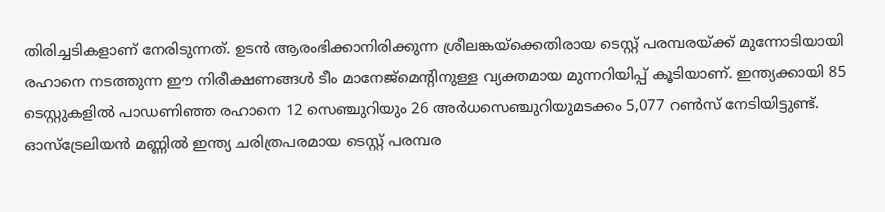തിരിച്ചടികളാണ് നേരിടുന്നത്. ഉടൻ ആരംഭിക്കാനിരിക്കുന്ന ശ്രീലങ്കയ്‌ക്കെതിരായ ടെസ്റ്റ് പരമ്പരയ്ക്ക് മുന്നോടിയായി രഹാനെ നടത്തുന്ന ഈ നിരീക്ഷണങ്ങൾ ടീം മാനേജ്‌മെന്‍റിനുള്ള വ്യക്തമായ മുന്നറിയിപ്പ് കൂടിയാണ്. ഇന്ത്യക്കായി 85 ടെസ്റ്റുകളിൽ പാഡണിഞ്ഞ രഹാനെ 12 സെഞ്ചുറിയും 26 അർധസെഞ്ചുറിയുമടക്കം 5,077 റൺസ് നേടിയിട്ടുണ്ട്. ഓസ്‌ട്രേലിയൻ മണ്ണിൽ ഇന്ത്യ ചരിത്രപരമായ ടെസ്റ്റ് പരമ്പര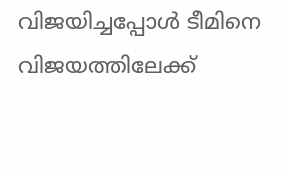വിജയിച്ചപ്പോൾ ടീമിനെ വിജയത്തിലേക്ക്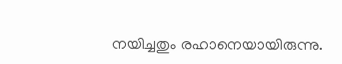നയിച്ചതും രഹാനെയായിരുന്നു.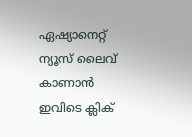ഏഷ്യാനെറ്റ് ന്യൂസ് ലൈവ് കാണാന്‍ ഇവിടെ ക്ലിക്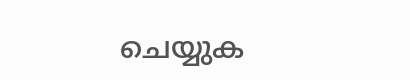ചെയ്യുക